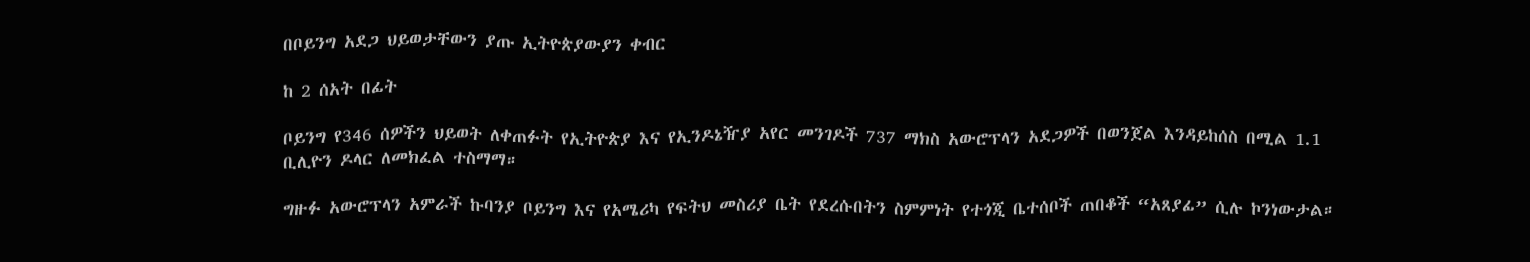በቦይንግ አደጋ ህይወታቸውን ያጡ ኢትዮጵያውያን ቀብር

ከ 2 ሰአት በፊት

ቦይንግ የ346 ሰዎችን ህይወት ለቀጠፉት የኢትዮጵያ እና የኢንዶኔዥያ አየር መንገዶች 737 ማክስ አውሮፕላን አደጋዎች በወንጀል እንዳይከሰስ በሚል 1.1 ቢሊዮን ዶላር ለመክፈል ተስማማ።

ግዙፉ አውሮፕላን አምራች ኩባንያ ቦይንግ እና የአሜሪካ የፍትህ መስሪያ ቤት የደረሱበትን ስምምነት የተጎጂ ቤተሰቦች ጠበቆች “አጸያፊ” ሲሉ ኮንነውታል።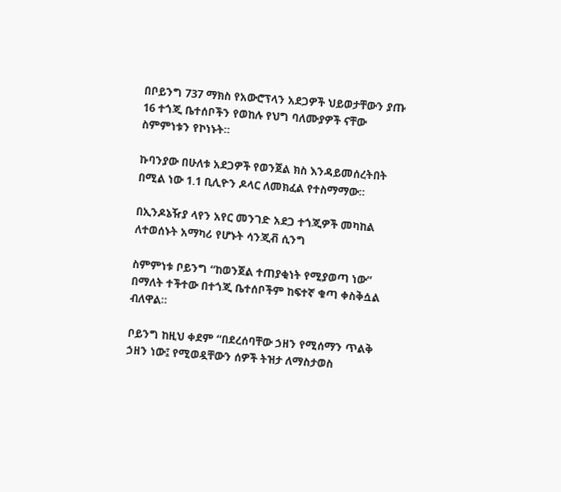በቦይንግ 737 ማክስ የአውሮፕላን አደጋዎች ህይወታቸውን ያጡ 16 ተጎጂ ቤተሰቦችን የወከሉ የህግ ባለሙያዎች ናቸው ስምምነቱን የኮነኑት።

ኩባንያው በሁለቱ አደጋዎች የወንጀል ክስ እንዳይመሰረትበት በሚል ነው 1.1 ቢሊዮን ዶላር ለመክፈል የተስማማው።

በኢንዶኔዥያ ላየን አየር መንገድ አደጋ ተጎጂዎች መካከል ለተወሰኑት አማካሪ የሆኑት ሳንጂቭ ሲንግ

ስምምነቱ ቦይንግ “ከወንጀል ተጠያቂነት የሚያወጣ ነው” በማለት ተችተው በተጎጂ ቤተሰቦችም ከፍተኛ ቁጣ ቀስቅሷል ብለዋል።

ቦይንግ ከዚህ ቀደም “በደረሰባቸው ኃዘን የሚሰማን ጥልቅ ኃዘን ነው፤ የሚወዷቸውን ሰዎች ትዝታ ለማስታወስ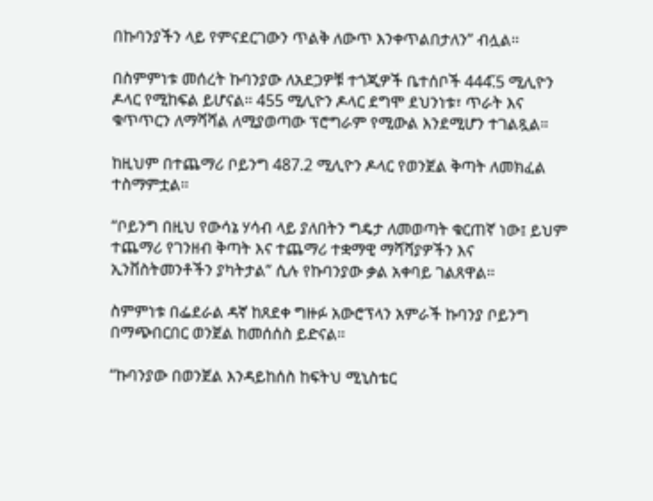በኩባንያችን ላይ የምናደርገውን ጥልቅ ለውጥ እንቀጥልበታለን” ብሏል።

በስምምነቱ መሰረት ኩባንያው ለአደጋዎቹ ተጎጂዎች ቤተሰቦች 444̋.5 ሚሊዮን ዶላር የሚከፍል ይሆናል። 455 ሚሊዮን ዶላር ደግሞ ደህንነቱ፣ ጥራት እና ቁጥጥርን ለማሻሻል ለሚያወጣው ፕሮግራም የሚውል እንደሚሆን ተገልጿል።

ከዚህም በተጨማሪ ቦይንግ 487.2 ሚሊዮን ዶላር የወንጀል ቅጣት ለመክፈል ተስማምቷል።

“ቦይንግ በዚህ የውሳኔ ሃሳብ ላይ ያለበትን ግዴታ ለመወጣት ቁርጠኛ ነው፤ ይህም ተጨማሪ የገንዘብ ቅጣት እና ተጨማሪ ተቋማዊ ማሻሻያዎችን እና ኢንቨስትመንቶችን ያካትታል” ሲሉ የኩባንያው ቃል አቀባይ ገልጸዋል።

ስምምነቱ በፌደራል ዳኛ ከጸደቀ ግዙፉ አውሮፕላን አምራች ኩባንያ ቦይንግ በማጭበርበር ወንጀል ከመሰሰስ ይድናል።

“ኩባንያው በወንጀል እንዳይከሰስ ከፍትህ ሚኒስቴር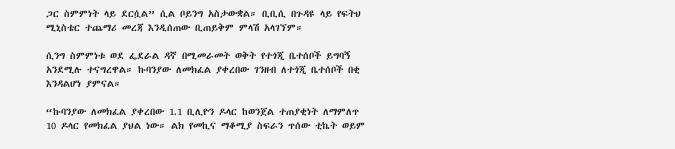ጋር ስምምነት ላይ ደርሷል” ሲል ቦይንግ አስታውቋል። ቢቢሲ በጉዳዩ ላይ የፍትህ ሚኒስቴር ተጨማሪ መረጃ እንዲሰጠው ቢጠይቅም ምላሽ አላገኘም።

ሲንግ ስምምነቱ ወደ ፌደራል ዳኛ በሚመራመት ወቅት የተጎጂ ቤተሰቦች ይግባኝ አንደሚሉ ተናግረዋል። ኩባንያው ለመክፈል ያቀረበው ገንዘብ ለተጎጂ ቤተሰቦች በቂ እንዳልሆነ ያምናል።

“ኩባንያው ለመክፈል ያቀረበው 1.1 ቢሊዮን ዶላር ከወንጀል ተጠያቂነት ለማምለጥ 10 ዶላር የመክፈል ያህል ነው። ልክ የመኪና ማቆሚያ ስፍራን ጥሰው ቲኬት ወይም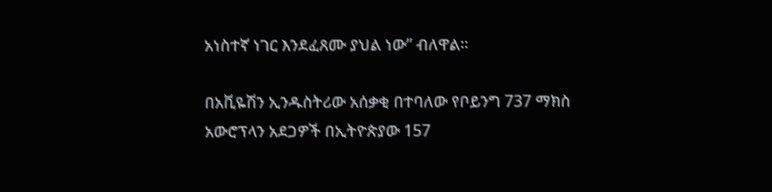አነስተኛ ነገር እንደፈጸሙ ያህል ነው” ብለዋል።

በአቪዬሽን ኢንዱስትሪው አሰቃቂ በተባለው የቦይንግ 737 ማክስ አውሮፕላን አደጋዎች በኢትዮጵያው 157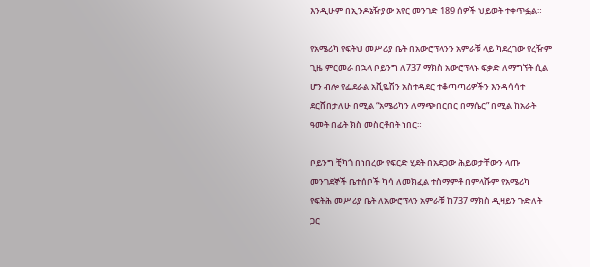እንዲሁም በኢንዶኔዥያው አየር መንገድ 189 ሰዎች ህይወት ተቀጥፏል።

የአሜሪካ የፍትህ መሥሪያ ቤት በአውሮፕላንን አምራቹ ላይ ካደረገው የረዥም ጊዜ ምርመራ በኋላ ቦይንግ ለ737 ማክስ አውሮፕላኑ ፍቃድ ለማግኘት ሲል ሆን ብሎ የፌደራል አቪዬሽን አስተዳደር ተቆጣጣሪዎችን እንዳሳሳተ ደርሸበታለሁ በሚል “አሜሪካን ለማጭበርበር በማሴር” በሚል ከአራት ዓመት በፊት ክስ መስርቶበት ነበር።

ቦይንግ ቺካጎ በነበረው የፍርድ ሂደት በአደጋው ሕይወታቸውን ላጡ መንገደኞች ቤተሰቦች ካሳ ለመክፈል ተስማምቶ በምላሹም የአሜሪካ የፍትሕ መሥሪያ ቤት ለአውሮፕላን አምራቹ ከ737 ማክስ ዲዛይን ጉድለት ጋር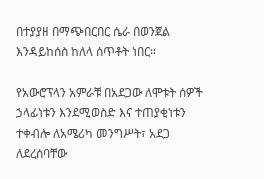በተያያዘ በማጭበርበር ሴራ በወንጀል እንዳይከሰስ ከለላ ሰጥቶት ነበር።

የአውሮፕላን አምራቹ በአደጋው ለሞቱት ሰዎች ኃላፊነቱን እንደሚወስድ እና ተጠያቂነቱን ተቀብሎ ለአሜሪካ መንግሥት፣ አደጋ ለደረሰባቸው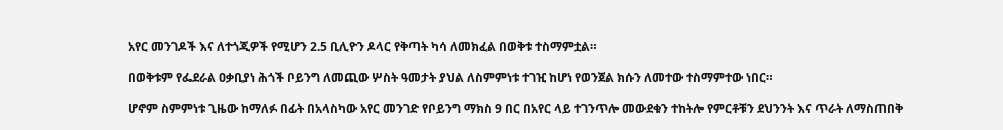አየር መንገዶች እና ለተጎጂዎች የሚሆን 2.5 ቢሊዮን ዶላር የቅጣት ካሳ ለመክፈል በወቅቱ ተስማምቷል።

በወቅቱም የፌደራል ዐቃቢያነ ሕጎች ቦይንግ ለመጪው ሦስት ዓመታት ያህል ለስምምነቱ ተገዢ ከሆነ የወንጀል ክሱን ለመተው ተስማምተው ነበር።

ሆኖም ስምምነቱ ጊዜው ከማለፉ በፊት በአላስካው አየር መንገድ የቦይንግ ማክስ 9 በር በአየር ላይ ተገንጥሎ መውደቁን ተከትሎ የምርቶቹን ደህንንት እና ጥራት ለማስጠበቅ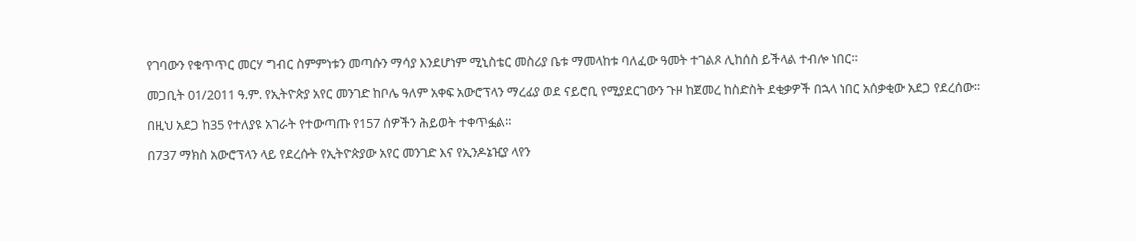የገባውን የቁጥጥር መርሃ ግብር ስምምነቱን መጣሱን ማሳያ እንደሆነም ሚኒስቴር መስሪያ ቤቱ ማመላከቱ ባለፈው ዓመት ተገልጾ ሊከሰስ ይችላል ተብሎ ነበር።

መጋቢት 01/2011 ዓ.ም. የኢትዮጵያ አየር መንገድ ከቦሌ ዓለም አቀፍ አውሮፕላን ማረፊያ ወደ ናይሮቢ የሚያደርገውን ጉዞ ከጀመረ ከስድስት ደቂቃዎች በኋላ ነበር አሰቃቂው አደጋ የደረሰው።

በዚህ አደጋ ከ35 የተለያዩ አገራት የተውጣጡ የ157 ሰዎችን ሕይወት ተቀጥፏል።

በ737 ማክስ አውሮፕላን ላይ የደረሱት የኢትዮጵያው አየር መንገድ እና የኢንዶኔዢያ ላየን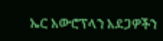ኤር አውሮፕላን አደጋዎችን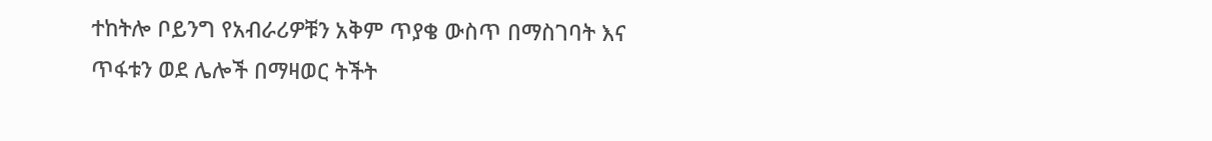ተከትሎ ቦይንግ የአብራሪዎቹን አቅም ጥያቄ ውስጥ በማስገባት እና ጥፋቱን ወደ ሌሎች በማዛወር ትችት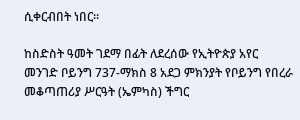ሲቀርብበት ነበር።

ከስድስት ዓመት ገደማ በፊት ለደረሰው የኢትዮጵያ አየር መንገድ ቦይንግ 737-ማክስ 8 አደጋ ምክንያት የቦይንግ የበረራ መቆጣጠሪያ ሥርዓት (ኤምካስ) ችግር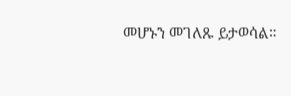መሆኑን መገለጹ ይታወሳል።